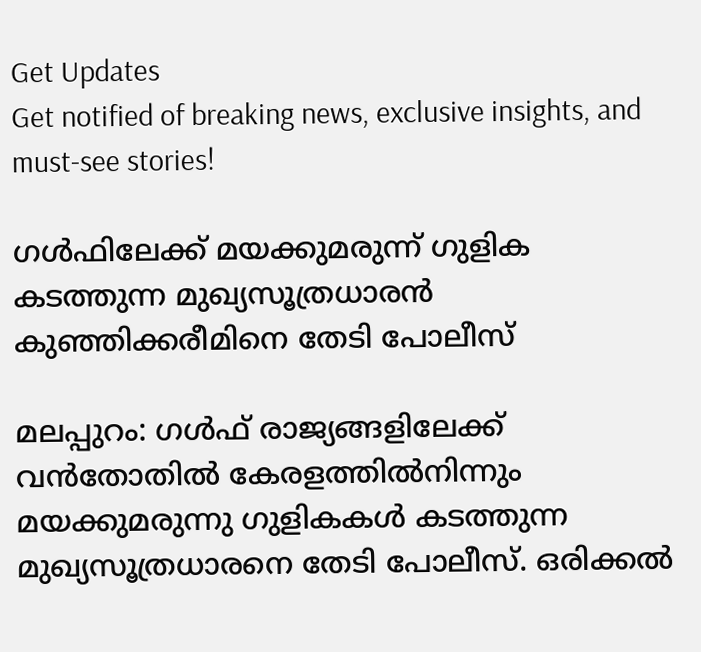Get Updates
Get notified of breaking news, exclusive insights, and must-see stories!

ഗള്‍ഫിലേക്ക് മയക്കുമരുന്ന് ഗുളിക കടത്തുന്ന മുഖ്യസൂത്രധാരന്‍ കുഞ്ഞിക്കരീമിനെ തേടി പോലീസ്

മലപ്പുറം: ഗള്‍ഫ് രാജ്യങ്ങളിലേക്ക് വന്‍തോതില്‍ കേരളത്തില്‍നിന്നും മയക്കുമരുന്നു ഗുളികകള്‍ കടത്തുന്ന മുഖ്യസൂത്രധാരനെ തേടി പോലീസ്. ഒരിക്കല്‍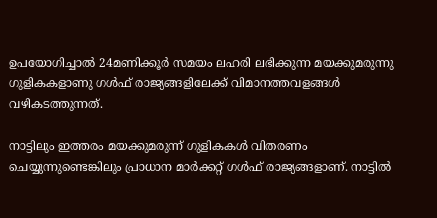ഉപയോഗിച്ചാല്‍ 24മണിക്കൂര്‍ സമയം ലഹരി ലഭിക്കുന്ന മയക്കുമരുന്നു ഗുളികകളാണു ഗള്‍ഫ് രാജ്യങ്ങളിലേക്ക് വിമാനത്തവളങ്ങള്‍ വഴികടത്തുന്നത്.

നാട്ടിലും ഇത്തരം മയക്കുമരുന്ന് ഗുളികകള്‍ വിതരണം ചെയ്യുന്നുണ്ടെങ്കിലും പ്രാധാന മാര്‍ക്കറ്റ് ഗള്‍ഫ് രാജ്യങ്ങളാണ്. നാട്ടില്‍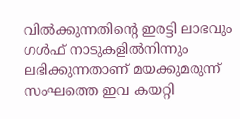വില്‍ക്കുന്നതിന്റെ ഇരട്ടി ലാഭവും ഗള്‍ഫ് നാടുകളില്‍നിന്നും ലഭിക്കുന്നതാണ് മയക്കുമരുന്ന് സംഘത്തെ ഇവ കയറ്റി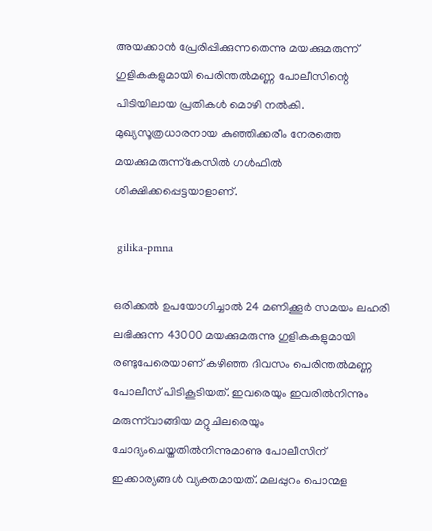അയക്കാന്‍ പ്രേരിപ്പിക്കുന്നതെന്നു മയക്കുമരുന്ന് ഗുളികകളുമായി പെരിന്തല്‍മണ്ണ പോലീസിന്റെ പിടിയിലായ പ്രതികള്‍ മൊഴി നല്‍കി. മുഖ്യസൂത്രധാരനായ കുഞ്ഞിക്കരീം നേരത്തെ മയക്കുമരുന്ന്‌കേസില്‍ ഗള്‍ഫില്‍ ശിക്ഷിക്കപ്പെട്ടയാളാണ്.

 gilika-pmna

ഒരിക്കല്‍ ഉപയോഗിച്ചാല്‍ 24 മണിക്കൂര്‍ സമയം ലഹരി ലഭിക്കുന്ന 43000 മയക്കുമരുന്നു ഗുളികകളുമായി രണ്ടുപേരെയാണ് കഴിഞ്ഞ ദിവസം പെരിന്തല്‍മണ്ണ പോലീസ് പിടികൂടിയത്. ഇവരെയും ഇവരില്‍നിന്നും മരുന്ന്‌വാങ്ങിയ മറ്റുചിലരെയും ചോദ്യംചെയ്തതില്‍നിന്നുമാണു പോലീസിന് ഇക്കാര്യങ്ങള്‍ വ്യക്തമായത്. മലപ്പുറം പൊന്മള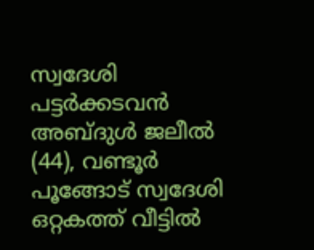സ്വദേശി പട്ടര്‍ക്കടവന്‍ അബ്ദുള്‍ ജലീല്‍ (44), വണ്ടൂര്‍ പൂങ്ങോട് സ്വദേശി ഒറ്റകത്ത് വീട്ടില്‍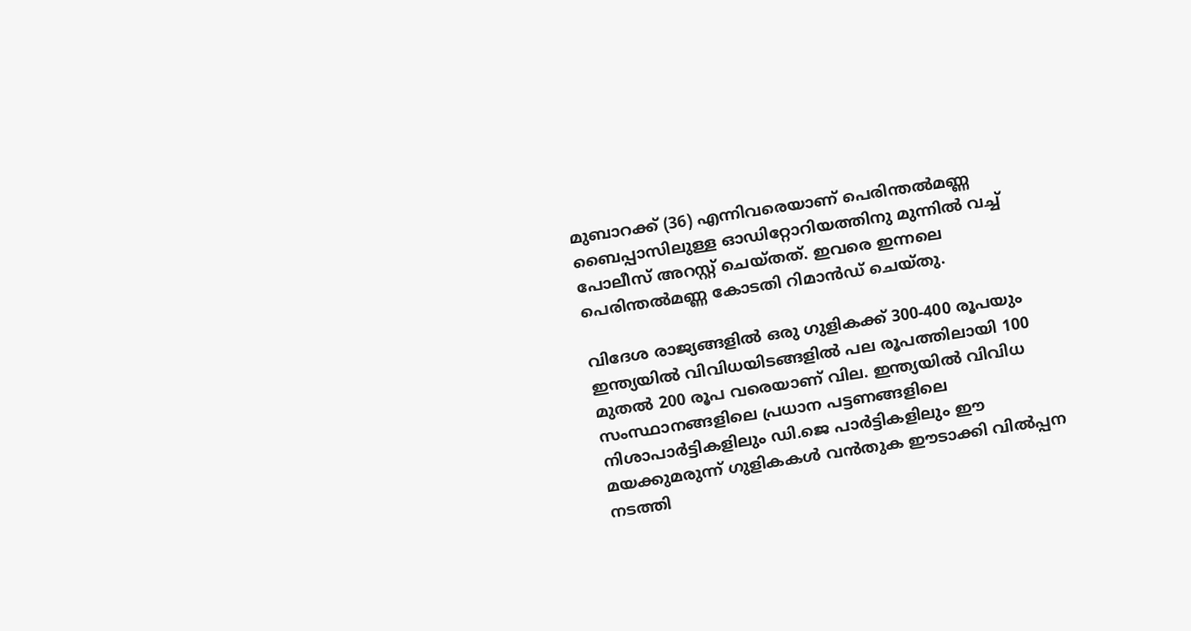മുബാറക്ക് (36) എന്നിവരെയാണ് പെരിന്തല്‍മണ്ണ ബൈപ്പാസിലുള്ള ഓഡിറ്റോറിയത്തിനു മുന്നില്‍ വച്ച് പോലീസ് അറസ്റ്റ് ചെയ്തത്. ഇവരെ ഇന്നലെ പെരിന്തല്‍മണ്ണ കോടതി റിമാന്‍ഡ് ചെയ്തു.

വിദേശ രാജ്യങ്ങളില്‍ ഒരു ഗുളികക്ക് 300-400 രൂപയും ഇന്ത്യയില്‍ വിവിധയിടങ്ങളില്‍ പല രൂപത്തിലായി 100 മുതല്‍ 200 രൂപ വരെയാണ് വില. ഇന്ത്യയില്‍ വിവിധ സംസ്ഥാനങ്ങളിലെ പ്രധാന പട്ടണങ്ങളിലെ നിശാപാര്‍ട്ടികളിലും ഡി.ജെ പാര്‍ട്ടികളിലും ഈ മയക്കുമരുന്ന് ഗുളികകള്‍ വന്‍തുക ഈടാക്കി വില്‍പ്പന നടത്തി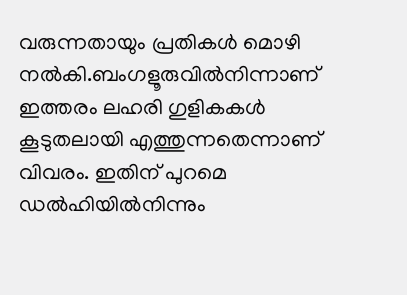വരുന്നതായും പ്രതികള്‍ മൊഴി നല്‍കി.ബംഗളൂരുവില്‍നിന്നാണ് ഇത്തരം ലഹരി ഗുളികകള്‍ കൂടുതലായി എത്തുന്നതെന്നാണ് വിവരം. ഇതിന് പുറമെ ഡല്‍ഹിയില്‍നിന്നും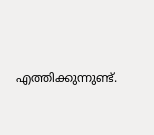എത്തിക്കുന്നുണ്ട്.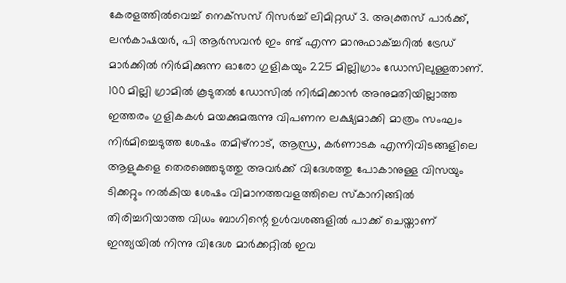കേരളത്തില്‍വെച്ച് നെക്‌സസ് റിസര്‍ച്ച് ലിമിറ്റഡ് 3. അക്ത്രസ് പാര്‍ക്ക്, ലന്‍കാഷയര്‍, പി ആര്‍സവന്‍ ഇം ണ്ട് എന്ന മാനുഫാക്ച്ചറില്‍ ട്രേഡ് മാര്‍ക്കില്‍ നിര്‍മിക്കുന്ന ഓരോ ഗുളികയും 225 മില്ലിഗ്രാം ഡോസിലുള്ളതാണ്. 100 മില്ലി ഗ്രാമില്‍ കൂടുതല്‍ ഡോസില്‍ നിര്‍മിക്കാന്‍ അനുമതിയില്ലാത്ത ഇത്തരം ഗുളികകള്‍ മയക്കുമരുന്നു വിപണന ലക്ഷ്യമാക്കി മാത്രം സംഘം നിര്‍മിച്ചെടുത്ത ശേഷം തമിഴ്‌നാട്, ആന്ധ്ര, കര്‍ണാടക എന്നിവിടങ്ങളിലെ ആളുകളെ തെരഞ്ഞെടുത്തു അവര്‍ക്ക് വിദേശത്തു പോകാനുള്ള വിസയും ടിക്കറ്റും നല്‍കിയ ശേഷം വിമാനത്തവളത്തിലെ സ്‌കാനിങ്ങില്‍ തിരിച്ചറിയാത്ത വിധം ബാഗിന്റെ ഉള്‍വശങ്ങളില്‍ പാക്ക് ചെയ്താണ് ഇന്ത്യയില്‍ നിന്നു വിദേശ മാര്‍ക്കറ്റില്‍ ഇവ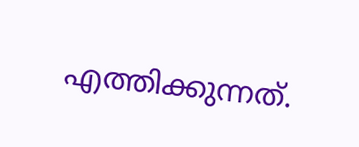എത്തിക്കുന്നത്.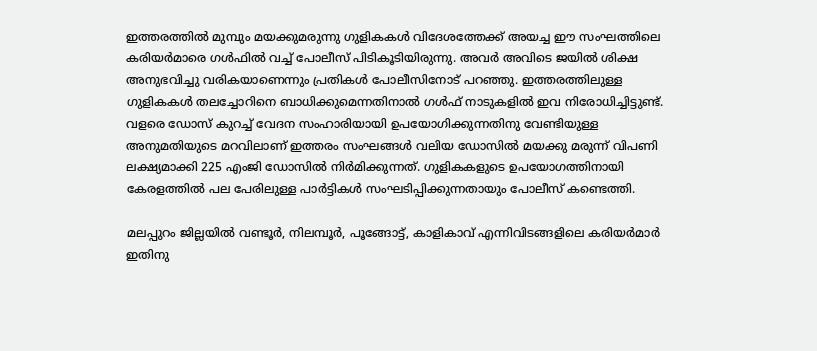ഇത്തരത്തില്‍ മുമ്പും മയക്കുമരുന്നു ഗുളികകള്‍ വിദേശത്തേക്ക് അയച്ച ഈ സംഘത്തിലെ കരിയര്‍മാരെ ഗള്‍ഫില്‍ വച്ച് പോലീസ് പിടികൂടിയിരുന്നു. അവര്‍ അവിടെ ജയില്‍ ശിക്ഷ അനുഭവിച്ചു വരികയാണെന്നും പ്രതികള്‍ പോലീസിനോട് പറഞ്ഞു. ഇത്തരത്തിലുള്ള ഗുളികകള്‍ തലച്ചോറിനെ ബാധിക്കുമെന്നതിനാല്‍ ഗള്‍ഫ് നാടുകളില്‍ ഇവ നിരോധിച്ചിട്ടുണ്ട്. വളരെ ഡോസ് കുറച്ച് വേദന സംഹാരിയായി ഉപയോഗിക്കുന്നതിനു വേണ്ടിയുള്ള അനുമതിയുടെ മറവിലാണ് ഇത്തരം സംഘങ്ങള്‍ വലിയ ഡോസില്‍ മയക്കു മരുന്ന് വിപണി ലക്ഷ്യമാക്കി 225 എംജി ഡോസില്‍ നിര്‍മിക്കുന്നത്. ഗുളികകളുടെ ഉപയോഗത്തിനായി കേരളത്തില്‍ പല പേരിലുള്ള പാര്‍ട്ടികള്‍ സംഘടിപ്പിക്കുന്നതായും പോലീസ് കണ്ടെത്തി.

മലപ്പുറം ജില്ലയില്‍ വണ്ടൂര്‍, നിലമ്പൂര്‍, പൂങ്ങോട്ട്, കാളികാവ് എന്നിവിടങ്ങളിലെ കരിയര്‍മാര്‍ ഇതിനു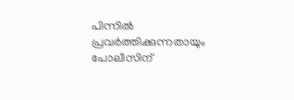പിന്നില്‍ പ്രവര്‍ത്തിക്കുന്നതായും പോലീസിന്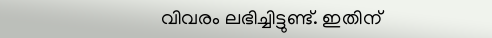വിവരം ലഭിച്ചിട്ടുണ്ട്. ഇതിന്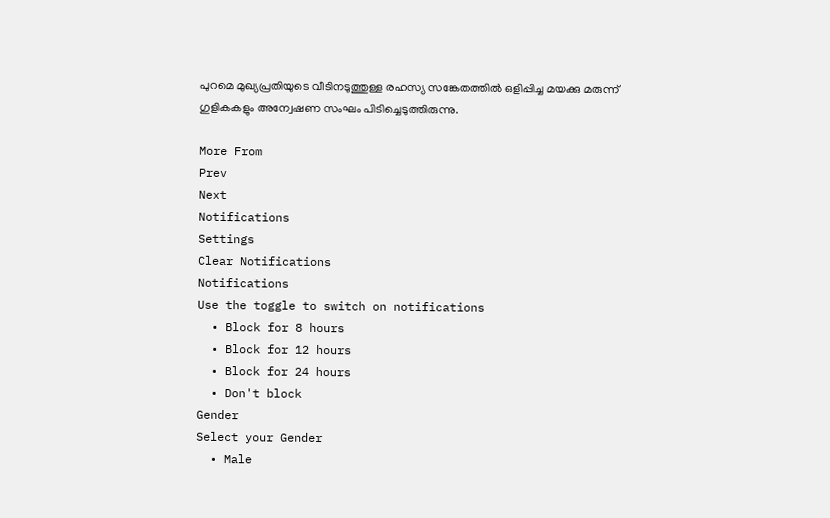പുറമെ മുഖ്യപ്രതിയുടെ വീടിനടുത്തുള്ള രഹസ്യ സങ്കേതത്തില്‍ ഒളിപ്പിച്ച മയക്കു മരുന്ന് ഗുളികകളും അന്വേഷണ സംഘം പിടിച്ചെടുത്തിരുന്നു.

More From
Prev
Next
Notifications
Settings
Clear Notifications
Notifications
Use the toggle to switch on notifications
  • Block for 8 hours
  • Block for 12 hours
  • Block for 24 hours
  • Don't block
Gender
Select your Gender
  • Male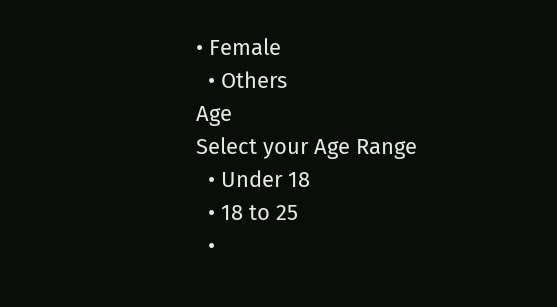• Female
  • Others
Age
Select your Age Range
  • Under 18
  • 18 to 25
  •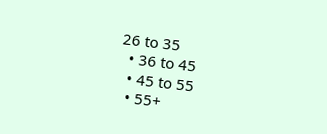26 to 35
  • 36 to 45
  • 45 to 55
  • 55+